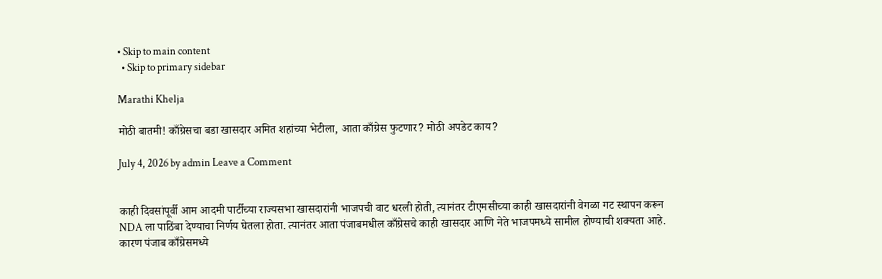• Skip to main content
  • Skip to primary sidebar

Marathi Khelja

मोठी बातमी! काँग्रेसचा बडा खासदार अमित शहांच्या भेटीला, आता काँग्रेस फुटणार? मोठी अपडेट काय?

July 4, 2026 by admin Leave a Comment


काही दिवसांपूर्वी आम आदमी पार्टीच्या राज्यसभा खासदारांनी भाजपची वाट धरली होती, त्यानंतर टीएमसीच्या काही खासदारांनी वेगळा गट स्थापन करून NDA ला पाठिंबा देण्याचा निर्णय घेतला होता. त्यानंतर आता पंजाबमधील काँग्रेसचे काही खासदार आणि नेते भाजपमध्ये सामील होण्याची शक्यता आहे. कारण पंजाब काँग्रेसमध्ये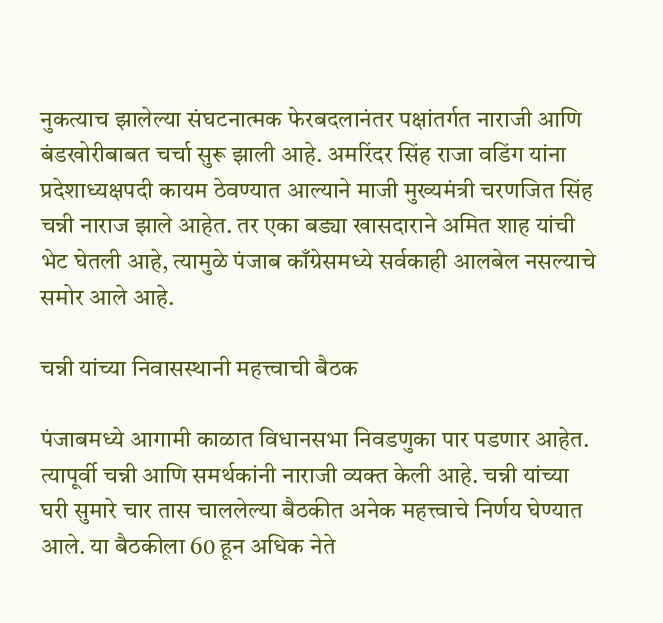नुकत्याच झालेल्या संघटनात्मक फेरबदलानंतर पक्षांतर्गत नाराजी आणि बंडखोरीबाबत चर्चा सुरू झाली आहे. अमरिंदर सिंह राजा वडिंग यांना प्रदेशाध्यक्षपदी कायम ठेवण्यात आल्याने माजी मुख्यमंत्री चरणजित सिंह चन्नी नाराज झाले आहेत. तर एका बड्या खासदाराने अमित शाह यांची भेट घेतली आहे, त्यामुळे पंजाब काँग्रेसमध्ये सर्वकाही आलबेल नसल्याचे समोर आले आहे.

चन्नी यांच्या निवासस्थानी महत्त्वाची बैठक

पंजाबमध्ये आगामी काळात विधानसभा निवडणुका पार पडणार आहेत. त्यापूर्वी चन्नी आणि समर्थकांनी नाराजी व्यक्त केली आहे. चन्नी यांच्या घरी सुमारे चार तास चाललेल्या बैठकीत अनेक महत्त्वाचे निर्णय घेण्यात आले. या बैठकीला 60 हून अधिक नेते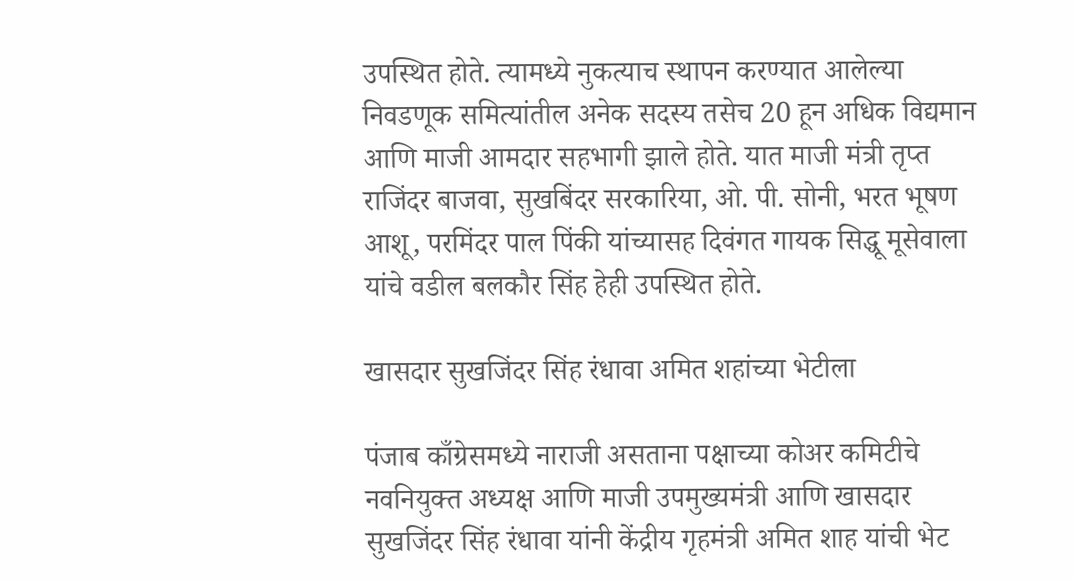उपस्थित होते. त्यामध्ये नुकत्याच स्थापन करण्यात आलेल्या निवडणूक समित्यांतील अनेक सदस्य तसेच 20 हून अधिक विद्यमान आणि माजी आमदार सहभागी झाले होते. यात माजी मंत्री तृप्त राजिंदर बाजवा, सुखबिंदर सरकारिया, ओ. पी. सोनी, भरत भूषण आशू, परमिंदर पाल पिंकी यांच्यासह दिवंगत गायक सिद्धू मूसेवाला यांचे वडील बलकौर सिंह हेही उपस्थित होते.

खासदार सुखजिंदर सिंह रंधावा अमित शहांच्या भेटीला

पंजाब काँग्रेसमध्ये नाराजी असताना पक्षाच्या कोअर कमिटीचे नवनियुक्त अध्यक्ष आणि माजी उपमुख्यमंत्री आणि खासदार सुखजिंदर सिंह रंधावा यांनी केंद्रीय गृहमंत्री अमित शाह यांची भेट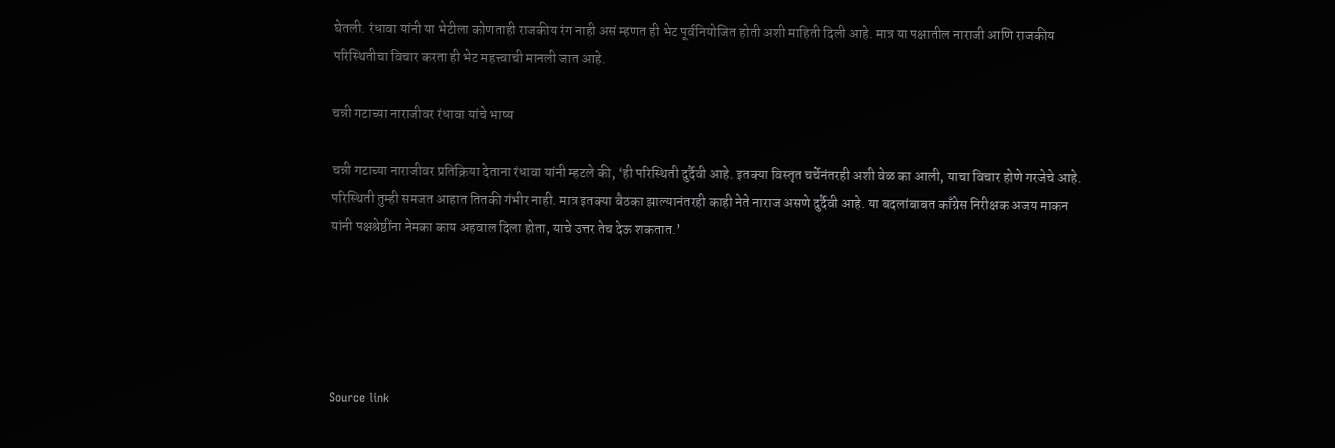घेतली. रंधावा यांनी या भेटीला कोणताही राजकीय रंग नाही असं म्हणत ही भेट पूर्वनियोजित होती अशी माहिती दिली आहे. मात्र या पक्षातील नाराजी आणि राजकीय परिस्थितीचा विचार करता ही भेट महत्त्वाची मानली जात आहे.

चन्नी गटाच्या नाराजीवर रंधावा यांचे भाष्य

चन्नी गटाच्या नाराजीवर प्रतिक्रिया देताना रंधावा यांनी म्हटले की, ‘ही परिस्थिती दुर्दैवी आहे. इतक्या विस्तृत चर्चेनंतरही अशी वेळ का आली, याचा विचार होणे गरजेचे आहे. परिस्थिती तुम्ही समजत आहात तितकी गंभीर नाही. मात्र इतक्या बैठका झाल्यानंतरही काही नेते नाराज असणे दुर्दैवी आहे. या बदलांबाबत काँग्रेस निरीक्षक अजय माकन यांनी पक्षश्रेष्ठींना नेमका काय अहवाल दिला होता, याचे उत्तर तेच देऊ शकतात.’





Source link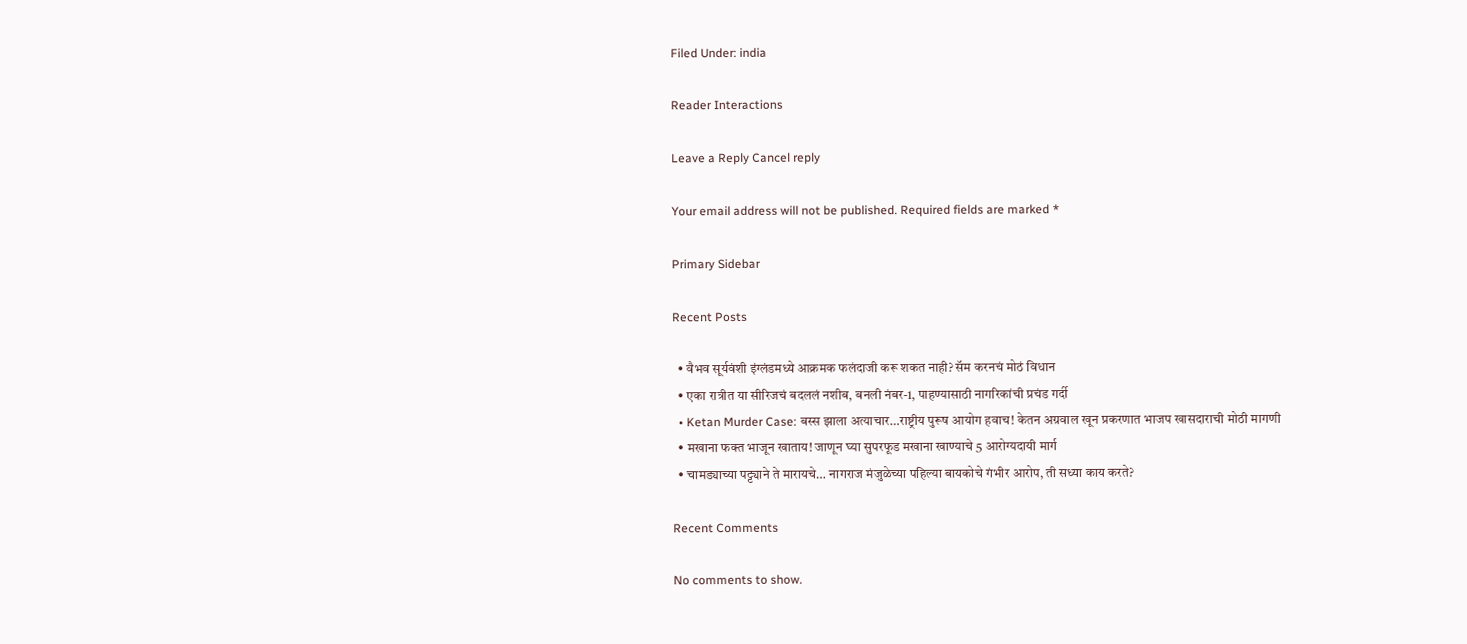Filed Under: india

Reader Interactions

Leave a Reply Cancel reply

Your email address will not be published. Required fields are marked *

Primary Sidebar

Recent Posts

  • वैभव सूर्यवंशी इंग्लंडमध्ये आक्रमक फलंदाजी करू शकत नाही? सॅम करनचं मोठं विधान
  • एका रात्रीत या सीरिजचं बदललं नशीब, बनली नंबर-1, पाहण्यासाठी नागरिकांची प्रचंड गर्दी
  • Ketan Murder Case: बस्स झाला अत्याचार…राष्ट्रीय पुरूष आयोग हवाच! केतन अग्रवाल खून प्रकरणात भाजप खासदाराची मोठी मागणी
  • मखाना फक्त भाजून खाताय! जाणून घ्या सुपरफूड मखाना खाण्याचे 5 आरोग्यदायी मार्ग
  • चामड्याच्या पट्ट्याने ते मारायचे… नागराज मंजुळेच्या पहिल्या बायकोचे गंभीर आरोप, ती सध्या काय करते?

Recent Comments

No comments to show.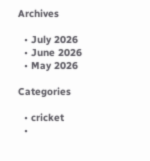Archives

  • July 2026
  • June 2026
  • May 2026

Categories

  • cricket
  •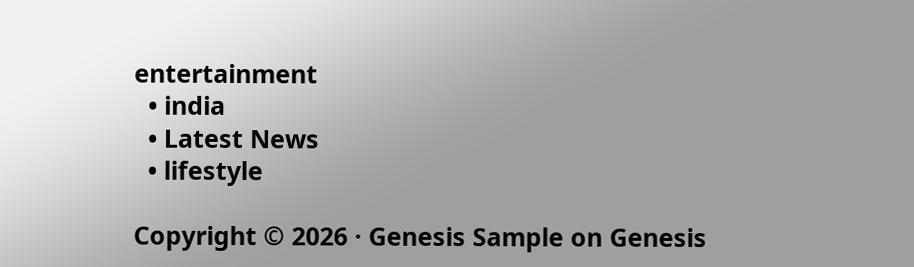entertainment
  • india
  • Latest News
  • lifestyle

Copyright © 2026 · Genesis Sample on Genesis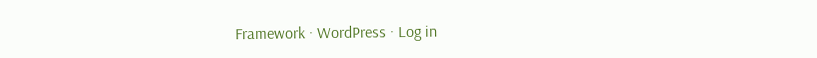Framework · WordPress · Log in